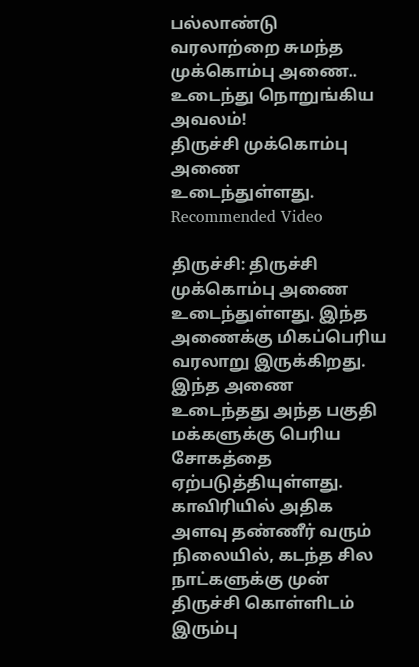பல்லாண்டு வரலாற்றை சுமந்த முக்கொம்பு அணை.. உடைந்து நொறுங்கிய அவலம்!
திருச்சி முக்கொம்பு அணை உடைந்துள்ளது.
Recommended Video

திருச்சி: திருச்சி முக்கொம்பு அணை உடைந்துள்ளது. இந்த அணைக்கு மிகப்பெரிய வரலாறு இருக்கிறது. இந்த அணை உடைந்தது அந்த பகுதி மக்களுக்கு பெரிய சோகத்தை ஏற்படுத்தியுள்ளது.
காவிரியில் அதிக அளவு தண்ணீர் வரும் நிலையில், கடந்த சில நாட்களுக்கு முன் திருச்சி கொள்ளிடம் இரும்பு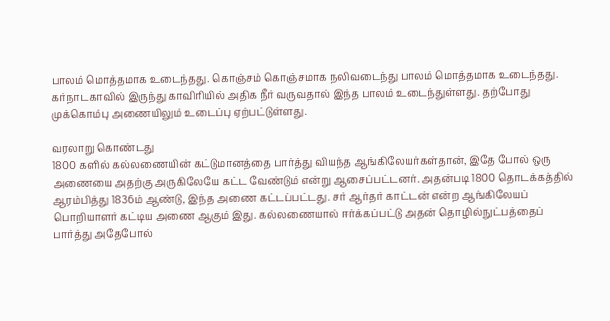பாலம் மொத்தமாக உடைந்தது. கொஞ்சம் கொஞ்சமாக நலிவடைந்து பாலம் மொத்தமாக உடைந்தது.
கர்நாடகாவில் இருந்து காவிரியில் அதிக நீர் வருவதால் இந்த பாலம் உடைந்துள்ளது. தற்போது முக்கொம்பு அணையிலும் உடைப்பு ஏற்பட்டுள்ளது.

வரலாறு கொண்டது
1800 களில் கல்லணையின் கட்டுமானத்தை பார்த்து வியந்த ஆங்கிலேயர்கள்தான், இதே போல் ஒரு அணையை அதற்கு அருகிலேயே கட்ட வேண்டும் என்று ஆசைப்பட்டனர். அதன்படி 1800 தொடக்கத்தில் ஆரம்பித்து 1836ம் ஆண்டு, இந்த அணை கட்டப்பட்டது. சர் ஆர்தர் காட்டன் என்ற ஆங்கிலேயப் பொறியாளர் கட்டிய அணை ஆகும் இது. கல்லணையால் ஈர்க்கப்பட்டு அதன் தொழில்நுட்பத்தைப் பார்த்து அதேபோல்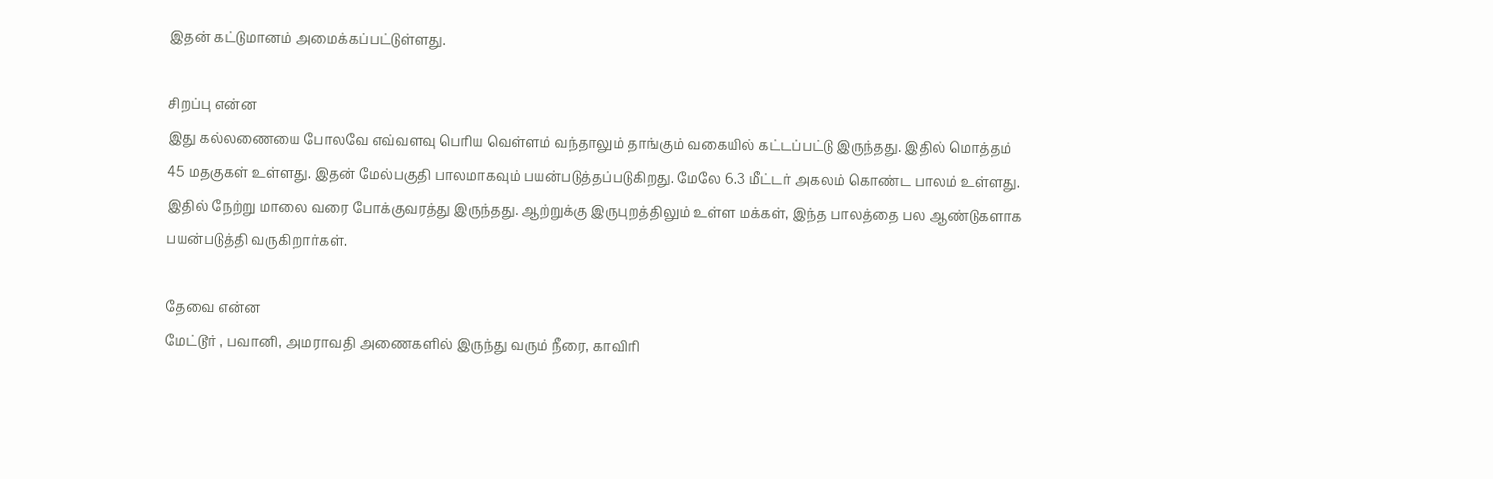இதன் கட்டுமானம் அமைக்கப்பட்டுள்ளது.

சிறப்பு என்ன
இது கல்லணையை போலவே எவ்வளவு பெரிய வெள்ளம் வந்தாலும் தாங்கும் வகையில் கட்டப்பட்டு இருந்தது. இதில் மொத்தம் 45 மதகுகள் உள்ளது. இதன் மேல்பகுதி பாலமாகவும் பயன்படுத்தப்படுகிறது. மேலே 6.3 மீட்டர் அகலம் கொண்ட பாலம் உள்ளது. இதில் நேற்று மாலை வரை போக்குவரத்து இருந்தது. ஆற்றுக்கு இருபுறத்திலும் உள்ள மக்கள், இந்த பாலத்தை பல ஆண்டுகளாக பயன்படுத்தி வருகிறார்கள்.

தேவை என்ன
மேட்டூர் , பவானி, அமராவதி அணைகளில் இருந்து வரும் நீரை, காவிரி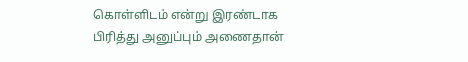கொள்ளிடம் என்று இரண்டாக பிரித்து அனுப்பும் அணைதான்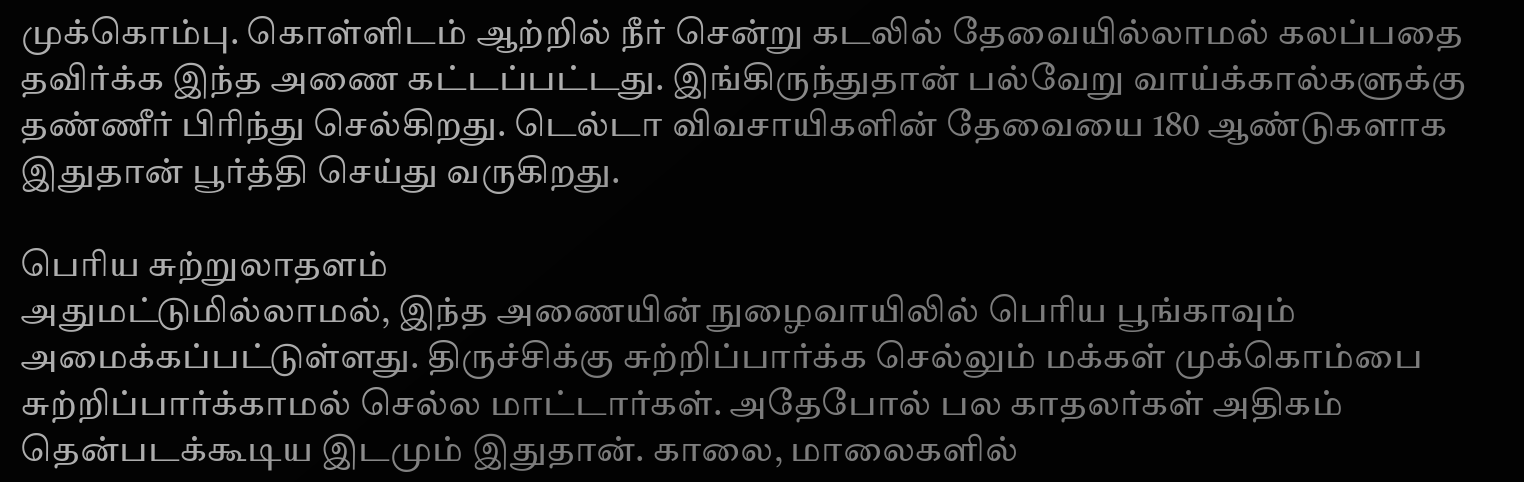முக்கொம்பு. கொள்ளிடம் ஆற்றில் நீர் சென்று கடலில் தேவையில்லாமல் கலப்பதை தவிர்க்க இந்த அணை கட்டப்பட்டது. இங்கிருந்துதான் பல்வேறு வாய்க்கால்களுக்கு தண்ணீர் பிரிந்து செல்கிறது. டெல்டா விவசாயிகளின் தேவையை 180 ஆண்டுகளாக இதுதான் பூர்த்தி செய்து வருகிறது.

பெரிய சுற்றுலாதளம்
அதுமட்டுமில்லாமல், இந்த அணையின் நுழைவாயிலில் பெரிய பூங்காவும் அமைக்கப்பட்டுள்ளது. திருச்சிக்கு சுற்றிப்பார்க்க செல்லும் மக்கள் முக்கொம்பை சுற்றிப்பார்க்காமல் செல்ல மாட்டார்கள். அதேபோல் பல காதலர்கள் அதிகம் தென்படக்கூடிய இடமும் இதுதான். காலை, மாலைகளில்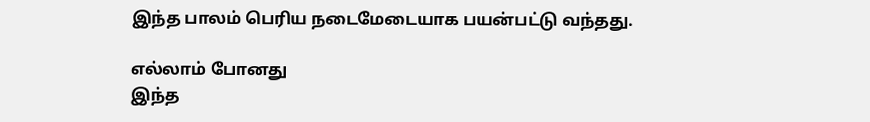இந்த பாலம் பெரிய நடைமேடையாக பயன்பட்டு வந்தது.

எல்லாம் போனது
இந்த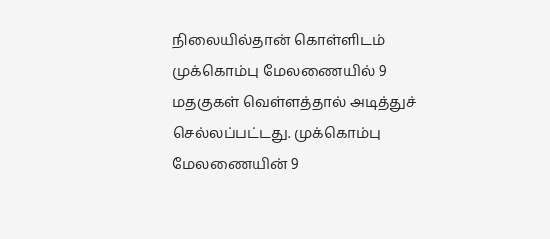நிலையில்தான் கொள்ளிடம் முக்கொம்பு மேலணையில் 9 மதகுகள் வெள்ளத்தால் அடித்துச் செல்லப்பட்டது. முக்கொம்பு மேலணையின் 9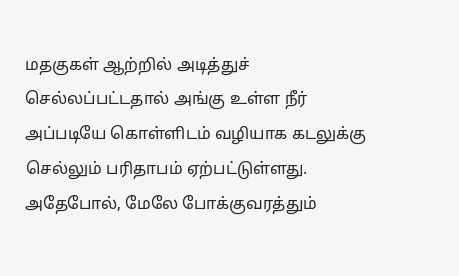மதகுகள் ஆற்றில் அடித்துச் செல்லப்பட்டதால் அங்கு உள்ள நீர் அப்படியே கொள்ளிடம் வழியாக கடலுக்கு செல்லும் பரிதாபம் ஏற்பட்டுள்ளது. அதேபோல், மேலே போக்குவரத்தும்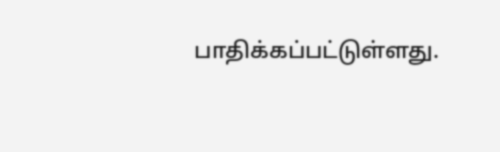பாதிக்கப்பட்டுள்ளது.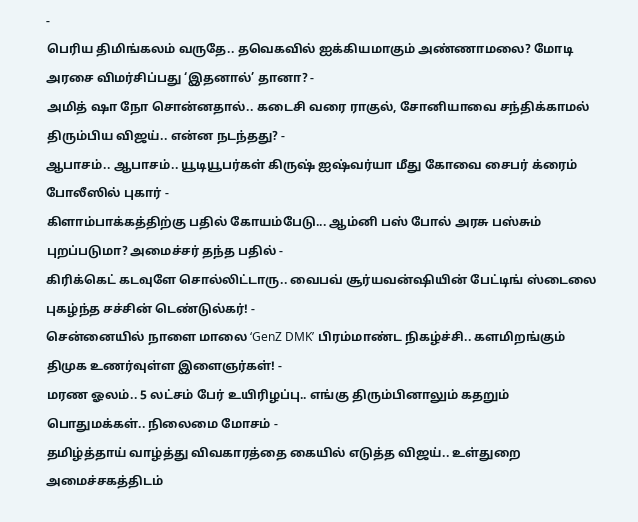-
பெரிய திமிங்கலம் வருதே.. தவெகவில் ஐக்கியமாகும் அண்ணாமலை? மோடி அரசை விமர்சிப்பது ‘இதனால்’ தானா? -
அமித் ஷா நோ சொன்னதால்.. கடைசி வரை ராகுல், சோனியாவை சந்திக்காமல் திரும்பிய விஜய்.. என்ன நடந்தது? -
ஆபாசம்.. ஆபாசம்.. யூடியூபர்கள் கிருஷ் ஐஷ்வர்யா மீது கோவை சைபர் க்ரைம் போலீஸில் புகார் -
கிளாம்பாக்கத்திற்கு பதில் கோயம்பேடு... ஆம்னி பஸ் போல் அரசு பஸ்சும் புறப்படுமா? அமைச்சர் தந்த பதில் -
கிரிக்கெட் கடவுளே சொல்லிட்டாரு.. வைபவ் சூர்யவன்ஷியின் பேட்டிங் ஸ்டைலை புகழ்ந்த சச்சின் டெண்டுல்கர்! -
சென்னையில் நாளை மாலை ‘GenZ DMK’ பிரம்மாண்ட நிகழ்ச்சி.. களமிறங்கும் திமுக உணர்வுள்ள இளைஞர்கள்! -
மரண ஓலம்.. 5 லட்சம் பேர் உயிரிழப்பு.. எங்கு திரும்பினாலும் கதறும் பொதுமக்கள்.. நிலைமை மோசம் -
தமிழ்த்தாய் வாழ்த்து விவகாரத்தை கையில் எடுத்த விஜய்.. உள்துறை அமைச்சகத்திடம்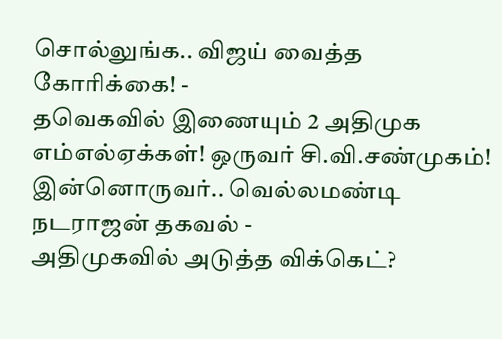சொல்லுங்க.. விஜய் வைத்த கோரிக்கை! -
தவெகவில் இணையும் 2 அதிமுக எம்எல்ஏக்கள்! ஒருவர் சி.வி.சண்முகம்! இன்னொருவர்.. வெல்லமண்டி நடராஜன் தகவல் -
அதிமுகவில் அடுத்த விக்கெட்?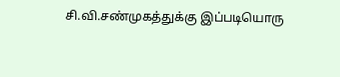சி.வி.சண்முகத்துக்கு இப்படியொரு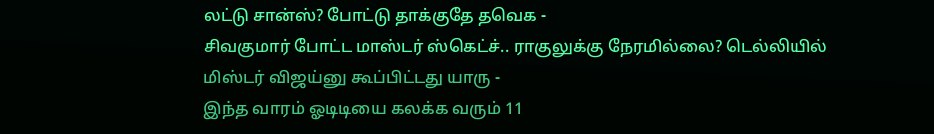லட்டு சான்ஸ்? போட்டு தாக்குதே தவெக -
சிவகுமார் போட்ட மாஸ்டர் ஸ்கெட்ச்.. ராகுலுக்கு நேரமில்லை? டெல்லியில் மிஸ்டர் விஜய்னு கூப்பிட்டது யாரு -
இந்த வாரம் ஓடிடியை கலக்க வரும் 11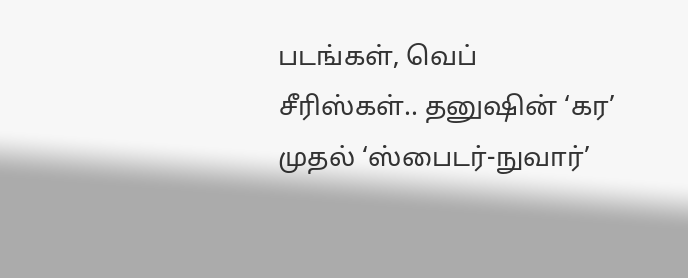படங்கள், வெப் சீரிஸ்கள்.. தனுஷின் ‘கர’ முதல் ‘ஸ்பைடர்-நுவார்’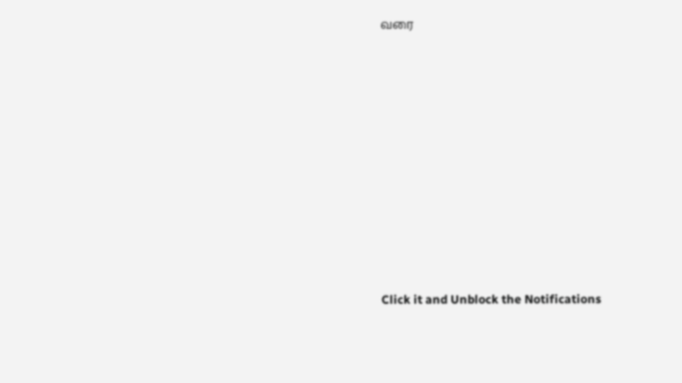வரை












Click it and Unblock the Notifications